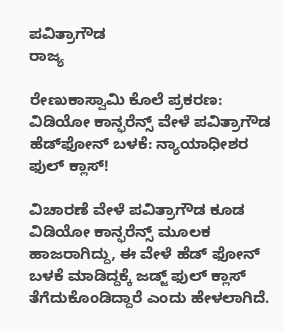ಪವಿತ್ರಾಗೌಡ
ರಾಜ್ಯ

ರೇಣುಕಾಸ್ವಾಮಿ ಕೊಲೆ ಪ್ರಕರಣ: ವಿಡಿಯೋ ಕಾನ್ಫರೆನ್ಸ್‌ ವೇಳೆ ಪವಿತ್ರಾಗೌಡ ಹೆಡ್‌ಫೋನ್ ಬಳಕೆ: ನ್ಯಾಯಾಧೀಶರ ಫುಲ್ ಕ್ಲಾಸ್!

ವಿಚಾರಣೆ ವೇಳೆ ಪವಿತ್ರಾಗೌಡ ಕೂಡ ವಿಡಿಯೋ ಕಾನ್ಫರೆನ್ಸ್ ಮೂಲಕ ಹಾಜರಾಗಿದ್ದು, ಈ ವೇಳೆ ಹೆಡ್ ಫೋನ್ ಬಳಕೆ ಮಾಡಿದ್ದಕ್ಕೆ ಜಡ್ಜ್ ಫುಲ್ ಕ್ಲಾಸ್ ತೆಗೆದುಕೊಂಡಿದ್ದಾರೆ ಎಂದು ಹೇಳಲಾಗಿದೆ.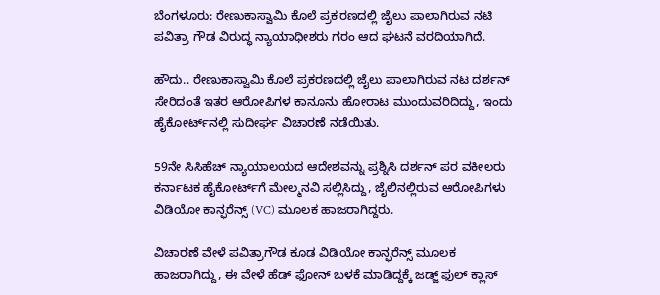ಬೆಂಗಳೂರು: ರೇಣುಕಾಸ್ವಾಮಿ ಕೊಲೆ ಪ್ರಕರಣದಲ್ಲಿ ಜೈಲು ಪಾಲಾಗಿರುವ ನಟಿ ಪವಿತ್ರಾ ಗೌಡ ವಿರುದ್ಧ ನ್ಯಾಯಾಧೀಶರು ಗರಂ ಆದ ಘಟನೆ ವರದಿಯಾಗಿದೆ.

ಹೌದು.. ರೇಣುಕಾಸ್ವಾಮಿ ಕೊಲೆ ಪ್ರಕರಣದಲ್ಲಿ ಜೈಲು ಪಾಲಾಗಿರುವ ನಟ ದರ್ಶನ್ ಸೇರಿದಂತೆ ಇತರ ಆರೋಪಿಗಳ ಕಾನೂನು ಹೋರಾಟ ಮುಂದುವರಿದಿದ್ದು, ಇಂದು ಹೈಕೋರ್ಟ್‌ನಲ್ಲಿ ಸುದೀರ್ಘ ವಿಚಾರಣೆ ನಡೆಯಿತು.

59ನೇ ಸಿಸಿಹೆಚ್ ನ್ಯಾಯಾಲಯದ ಆದೇಶವನ್ನು ಪ್ರಶ್ನಿಸಿ ದರ್ಶನ್ ಪರ ವಕೀಲರು ಕರ್ನಾಟಕ ಹೈಕೋರ್ಟ್‌ಗೆ ಮೇಲ್ಮನವಿ ಸಲ್ಲಿಸಿದ್ದು, ಜೈಲಿನಲ್ಲಿರುವ ಆರೋಪಿಗಳು ವಿಡಿಯೋ ಕಾನ್ಫರೆನ್ಸ್ (VC) ಮೂಲಕ ಹಾಜರಾಗಿದ್ದರು.

ವಿಚಾರಣೆ ವೇಳೆ ಪವಿತ್ರಾಗೌಡ ಕೂಡ ವಿಡಿಯೋ ಕಾನ್ಫರೆನ್ಸ್ ಮೂಲಕ ಹಾಜರಾಗಿದ್ದು, ಈ ವೇಳೆ ಹೆಡ್ ಫೋನ್ ಬಳಕೆ ಮಾಡಿದ್ದಕ್ಕೆ ಜಡ್ಜ್ ಫುಲ್ ಕ್ಲಾಸ್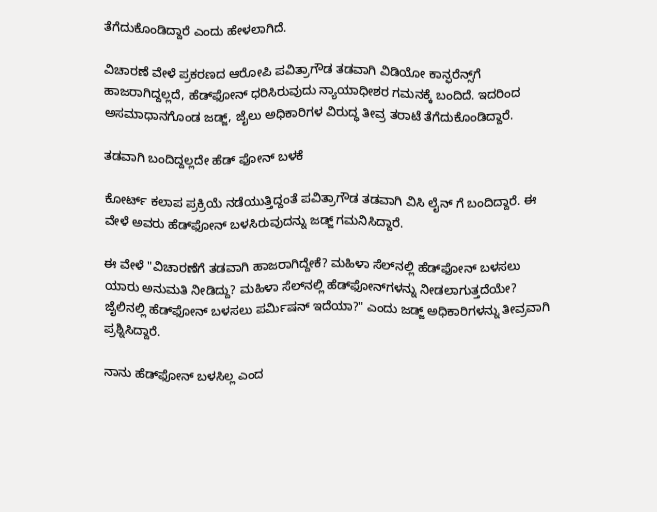ತೆಗೆದುಕೊಂಡಿದ್ದಾರೆ ಎಂದು ಹೇಳಲಾಗಿದೆ.

ವಿಚಾರಣೆ ವೇಳೆ ಪ್ರಕರಣದ ಆರೋಪಿ ಪವಿತ್ರಾಗೌಡ ತಡವಾಗಿ ವಿಡಿಯೋ ಕಾನ್ಫರೆನ್ಸ್‌ಗೆ ಹಾಜರಾಗಿದ್ದಲ್ಲದೆ, ಹೆಡ್‌ಫೋನ್ ಧರಿಸಿರುವುದು ನ್ಯಾಯಾಧೀಶರ ಗಮನಕ್ಕೆ ಬಂದಿದೆ. ಇದರಿಂದ ಅಸಮಾಧಾನಗೊಂಡ ಜಡ್ಜ್, ಜೈಲು ಅಧಿಕಾರಿಗಳ ವಿರುದ್ಧ ತೀವ್ರ ತರಾಟೆ ತೆಗೆದುಕೊಂಡಿದ್ದಾರೆ.

ತಡವಾಗಿ ಬಂದಿದ್ದಲ್ಲದೇ ಹೆಡ್ ಫೋನ್ ಬಳಕೆ

ಕೋರ್ಟ್ ಕಲಾಪ ಪ್ರಕ್ರಿಯೆ ನಡೆಯುತ್ತಿದ್ದಂತೆ ಪವಿತ್ರಾಗೌಡ ತಡವಾಗಿ ವಿಸಿ ಲೈನ್ ಗೆ ಬಂದಿದ್ದಾರೆ. ಈ ವೇಳೆ ಅವರು ಹೆಡ್‌ಫೋನ್ ಬಳಸಿರುವುದನ್ನು ಜಡ್ಜ್ ಗಮನಿಸಿದ್ದಾರೆ.

ಈ ವೇಳೆ "ವಿಚಾರಣೆಗೆ ತಡವಾಗಿ ಹಾಜರಾಗಿದ್ದೇಕೆ? ಮಹಿಳಾ ಸೆಲ್‌ನಲ್ಲಿ ಹೆಡ್‌ಫೋನ್ ಬಳಸಲು ಯಾರು ಅನುಮತಿ ನೀಡಿದ್ದು? ಮಹಿಳಾ ಸೆಲ್‌ನಲ್ಲಿ ಹೆಡ್‌ಫೋನ್‌ಗಳನ್ನು ನೀಡಲಾಗುತ್ತದೆಯೇ? ಜೈಲಿನಲ್ಲಿ ಹೆಡ್‌ಫೋನ್ ಬಳಸಲು ಪರ್ಮಿಷನ್ ಇದೆಯಾ?" ಎಂದು ಜಡ್ಜ್ ಅಧಿಕಾರಿಗಳನ್ನು ತೀವ್ರವಾಗಿ ಪ್ರಶ್ನಿಸಿದ್ದಾರೆ.

ನಾನು ಹೆಡ್‌ಫೋನ್ ಬಳಸಿಲ್ಲ ಎಂದ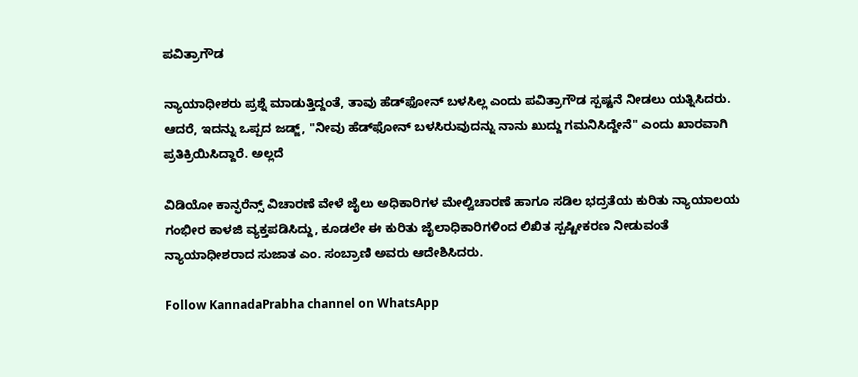ಪವಿತ್ರಾಗೌಡ

ನ್ಯಾಯಾಧೀಶರು ಪ್ರಶ್ನೆ ಮಾಡುತ್ತಿದ್ದಂತೆ, ತಾವು ಹೆಡ್‌ಫೋನ್ ಬಳಸಿಲ್ಲ ಎಂದು ಪವಿತ್ರಾಗೌಡ ಸ್ಪಷ್ಟನೆ ನೀಡಲು ಯತ್ನಿಸಿದರು. ಆದರೆ, ಇದನ್ನು ಒಪ್ಪದ ಜಡ್ಜ್, "ನೀವು ಹೆಡ್‌ಫೋನ್ ಬಳಸಿರುವುದನ್ನು ನಾನು ಖುದ್ದು ಗಮನಿಸಿದ್ದೇನೆ" ಎಂದು ಖಾರವಾಗಿ ಪ್ರತಿಕ್ರಿಯಿಸಿದ್ದಾರೆ. ಅಲ್ಲದೆ

ವಿಡಿಯೋ ಕಾನ್ಫರೆನ್ಸ್ ವಿಚಾರಣೆ ವೇಳೆ ಜೈಲು ಅಧಿಕಾರಿಗಳ ಮೇಲ್ವಿಚಾರಣೆ ಹಾಗೂ ಸಡಿಲ ಭದ್ರತೆಯ ಕುರಿತು ನ್ಯಾಯಾಲಯ ಗಂಭೀರ ಕಾಳಜಿ ವ್ಯಕ್ತಪಡಿಸಿದ್ದು, ಕೂಡಲೇ ಈ ಕುರಿತು ಜೈಲಾಧಿಕಾರಿಗಳಿಂದ ಲಿಖಿತ ಸ್ಪಷ್ಟೀಕರಣ ನೀಡುವಂತೆ ನ್ಯಾಯಾಧೀಶರಾದ ಸುಜಾತ ಎಂ. ಸಂಬ್ರಾಣಿ ಅವರು ಆದೇಶಿಸಿದರು.

Follow KannadaPrabha channel on WhatsApp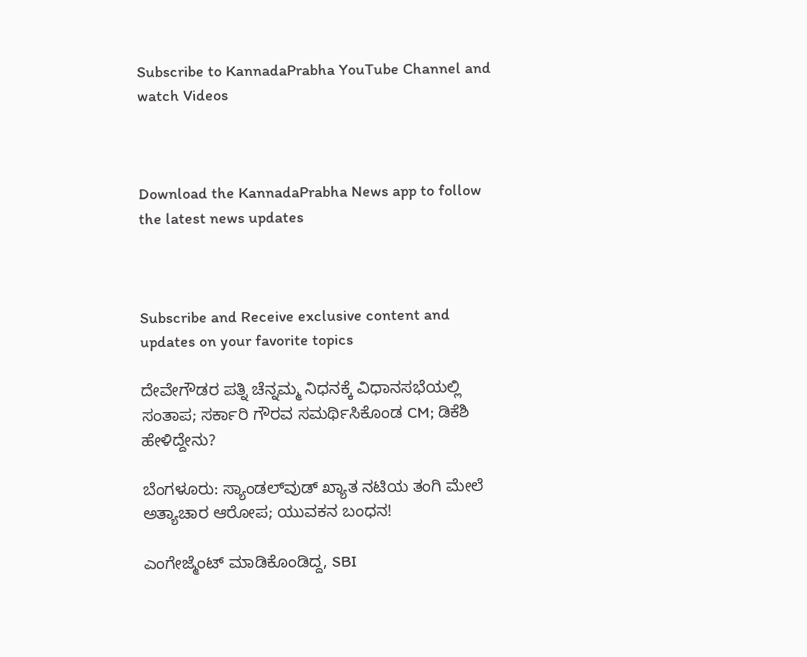Subscribe to KannadaPrabha YouTube Channel and watch Videos



Download the KannadaPrabha News app to follow the latest news updates



Subscribe and Receive exclusive content and updates on your favorite topics

ದೇವೇಗೌಡರ ಪತ್ನಿ ಚೆನ್ನಮ್ಮ ನಿಧನಕ್ಕೆ ವಿಧಾನಸಭೆಯಲ್ಲಿ ಸಂತಾಪ; ಸರ್ಕಾರಿ ಗೌರವ ಸಮರ್ಥಿಸಿಕೊಂಡ CM; ಡಿಕೆಶಿ ಹೇಳಿದ್ದೇನು?

ಬೆಂಗಳೂರು: ಸ್ಯಾಂಡಲ್‌ವುಡ್‌ ಖ್ಯಾತ ನಟಿಯ ತಂಗಿ ಮೇಲೆ ಅತ್ಯಾಚಾರ ಆರೋಪ; ಯುವಕನ ಬಂಧನ!

ಎಂಗೇಜ್ಮೆಂಟ್ ಮಾಡಿಕೊಂಡಿದ್ದ, SBI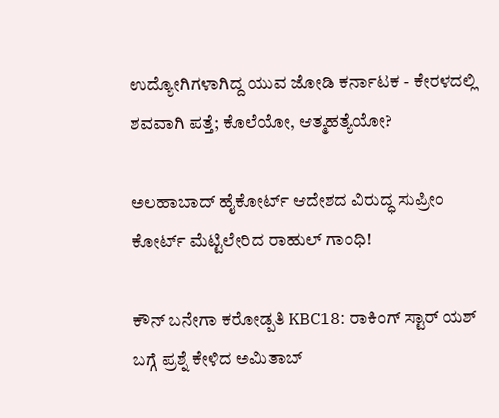ಉದ್ಯೋಗಿಗಳಾಗಿದ್ದ ಯುವ ಜೋಡಿ ಕರ್ನಾಟಕ - ಕೇರಳದಲ್ಲಿ ಶವವಾಗಿ ಪತ್ತೆ; ಕೊಲೆಯೋ, ಆತ್ಮಹತ್ಯೆಯೋ?

ಅಲಹಾಬಾದ್ ಹೈಕೋರ್ಟ್ ಆದೇಶದ ವಿರುದ್ಧ ಸುಪ್ರೀಂ ಕೋರ್ಟ್ ಮೆಟ್ಟಿಲೇರಿದ ರಾಹುಲ್ ಗಾಂಧಿ!

ಕೌನ್ ಬನೇಗಾ ಕರೋಡ್ಪತಿ KBC18: ರಾಕಿಂಗ್ ಸ್ಟಾರ್ ಯಶ್ ಬಗ್ಗೆ ಪ್ರಶ್ನೆ ಕೇಳಿದ ಅಮಿತಾಬ್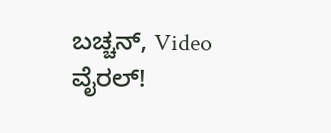ಬಚ್ಚನ್, Video ವೈರಲ್!